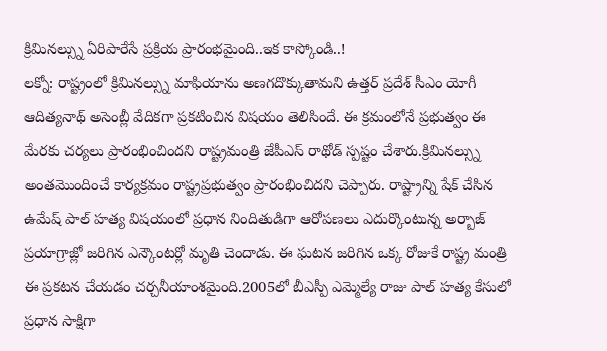క్రిమినల్స్ను ఏరిపారేసే ప్రక్రియ ప్రారంభమైంది..ఇక కాస్కోండి..!
లక్నో: రాష్ట్రంలో క్రిమినల్స్ను మాఫియాను అణగదొక్కుతామని ఉత్తర్ ప్రదేశ్ సీఎం యోగీ ఆదిత్యనాథ్ అసెంబ్లీ వేదికగా ప్రకటించిన విషయం తెలిసిందే. ఈ క్రమంలోనే ప్రభుత్వం ఈ మేరకు చర్యలు ప్రారంభించిందని రాష్ట్రమంత్రి జేపీఎస్ రాథోడ్ స్పష్టం చేశారు.క్రిమినల్స్ను అంతమొందించే కార్యక్రమం రాష్ట్రప్రభుత్వం ప్రారంభించిదని చెప్పారు. రాష్ట్రాన్ని షేక్ చేసిన ఉమేష్ పాల్ హత్య విషయంలో ప్రధాన నిందితుడిగా ఆరోపణలు ఎదుర్కొంటున్న అర్బాజ్ ప్రయాగ్రాజ్లో జరిగిన ఎన్కౌంటర్లో మృతి చెందాడు. ఈ ఘటన జరిగిన ఒక్క రోజుకే రాష్ట్ర మంత్రి ఈ ప్రకటన చేయడం చర్చనీయాంశమైంది.2005లో బీఎస్పీ ఎమ్మెల్యే రాజు పాల్ హత్య కేసులో ప్రధాన సాక్షిగా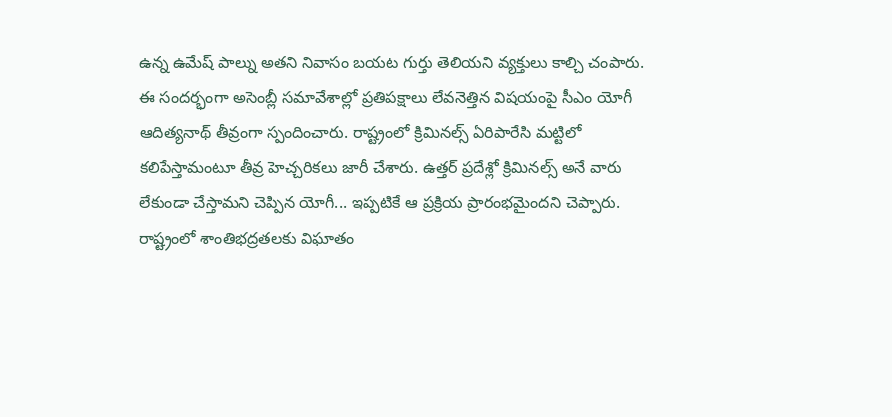ఉన్న ఉమేష్ పాల్ను అతని నివాసం బయట గుర్తు తెలియని వ్యక్తులు కాల్చి చంపారు.
ఈ సందర్భంగా అసెంబ్లీ సమావేశాల్లో ప్రతిపక్షాలు లేవనెత్తిన విషయంపై సీఎం యోగీ ఆదిత్యనాథ్ తీవ్రంగా స్పందించారు. రాష్ట్రంలో క్రిమినల్స్ ఏరిపారేసి మట్టిలో కలిపేస్తామంటూ తీవ్ర హెచ్చరికలు జారీ చేశారు. ఉత్తర్ ప్రదేశ్లో క్రిమినల్స్ అనే వారు లేకుండా చేస్తామని చెప్పిన యోగీ... ఇప్పటికే ఆ ప్రక్రియ ప్రారంభమైందని చెప్పారు. రాష్ట్రంలో శాంతిభద్రతలకు విఘాతం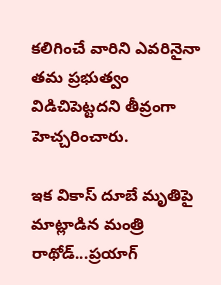కలిగించే వారిని ఎవరినైనా తమ ప్రభుత్వం విడిచిపెట్టదని తీవ్రంగా హెచ్చరించారు.

ఇక వికాస్ దూబే మృతిపై మాట్లాడిన మంత్రి రాథోడ్...ప్రయాగ్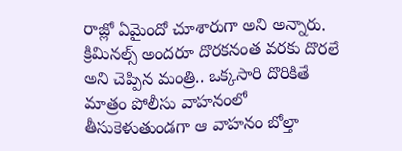రాజ్లో ఏమైందో చూశారుగా అని అన్నారు. క్రిమినల్స్ అందరూ దొరకనంత వరకు దొరలే అని చెప్పిన మంత్రి.. ఒక్కసారి దొరికితే మాత్రం పోలీసు వాహనంలో తీసుకెళుతుండగా ఆ వాహనం బోల్తా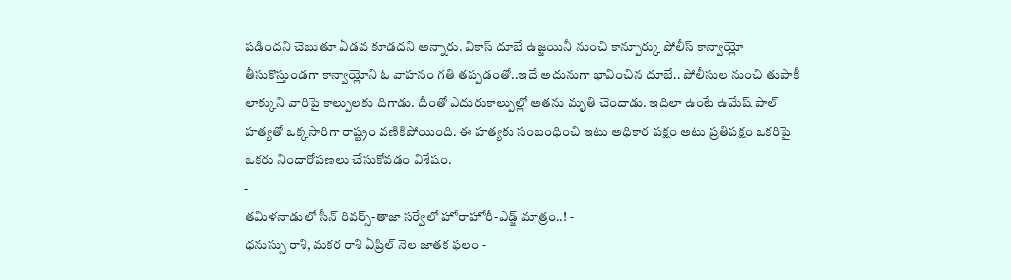పడిందని చెబుతూ ఏడవ కూడదని అన్నారు. వికాస్ దూబే ఉజ్జయినీ నుంచి కాన్పూర్కు పోలీస్ కాన్వాయ్లో తీసుకొస్తుండగా కాన్వాయ్లోని ఓ వాహనం గతి తప్పడంతో..ఇదే అదునుగా భావించిన దూబే.. పోలీసుల నుంచి తుపాకీ లాక్కుని వారిపై కాల్పులకు దిగాడు. దీంతో ఎదురుకాల్పుల్లో అతను మృతి చెందాడు. ఇదిలా ఉంటే ఉమేష్ పాల్ హత్యతో ఒక్కసారిగా రాష్ట్రం వణికిపోయింది. ఈ హత్యకు సంబంధించి ఇటు అధికార పక్షం అటు ప్రతిపక్షం ఒకరిపై ఒకరు నిందారోపణలు చేసుకోవడం విశేషం.
-
తమిళనాడులో సీన్ రివర్స్-తాజా సర్వేలో హోరాహోరీ-ఎడ్జ్ మాత్రం..! -
ధనుస్సు రాశి, మకర రాశి ఏప్రిల్ నెల జాతక ఫలం -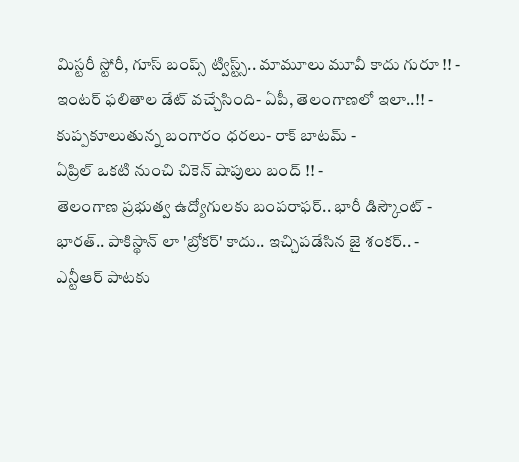మిస్టరీ స్టోరీ, గూస్ బంప్స్ ట్విస్ట్స్.. మామూలు మూవీ కాదు గురూ !! -
ఇంటర్ ఫలితాల డేట్ వచ్చేసింది- ఏపీ, తెలంగాణలో ఇలా..!! -
కుప్పకూలుతున్న బంగారం ధరలు- రాక్ బాటమ్ -
ఏప్రిల్ ఒకటి నుంచి చికెన్ షాపులు బంద్ !! -
తెలంగాణ ప్రభుత్వ ఉద్యోగులకు బంపరాఫర్.. భారీ డిస్కౌంట్ -
భారత్.. పాకిస్థాన్ లా 'బ్రోకర్' కాదు.. ఇచ్చిపడేసిన జై శంకర్.. -
ఎన్టీఆర్ పాటకు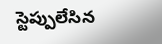స్టెప్పులేసిన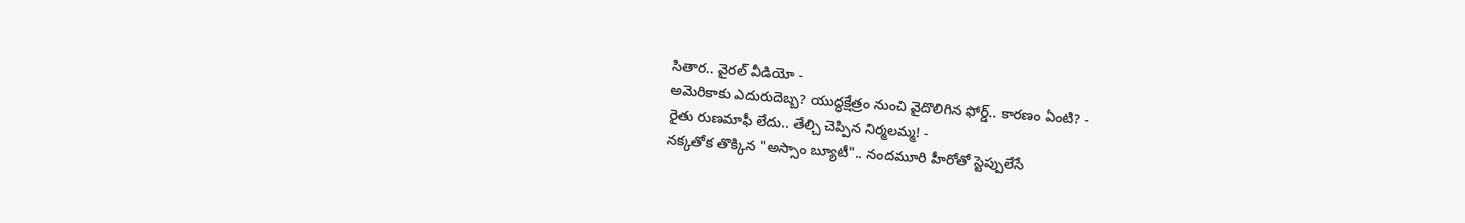సితార.. వైరల్ వీడియో -
అమెరికాకు ఎదురుదెబ్బ? యుద్ధక్షేత్రం నుంచి వైదొలిగిన ఫోర్డ్.. కారణం ఏంటి? -
రైతు రుణమాఫీ లేదు.. తేల్చి చెప్పిన నిర్మలమ్మ! -
నక్కతోక తొక్కిన "అస్సాం బ్యూటీ".. నందమూరి హీరోతో స్టెప్పులేసే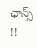ఛాన్స్ !!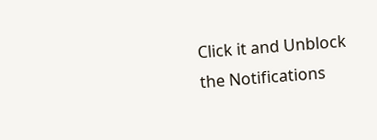Click it and Unblock the Notifications